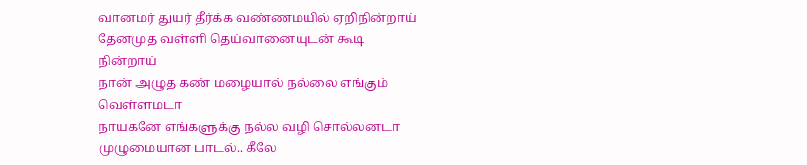வானமர் துயர் தீர்க்க வண்ணமயில் ஏறிநின்றாய்
தேனமுத வள்ளி தெய்வானையுடன் கூடி நின்றாய்
நான் அழுத கண் மழையால் நல்லை எங்கும் வெள்ளமடா
நாயகனே எங்களுக்கு நல்ல வழி சொல்லனடா
முழுமையான பாடல்.. கீலே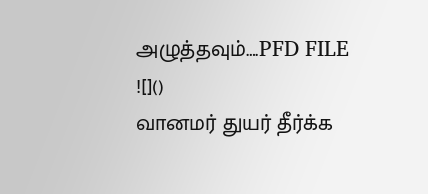அழுத்தவும்….PFD FILE
![]()
வானமர் துயர் தீர்க்க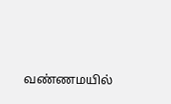வண்ணமயில்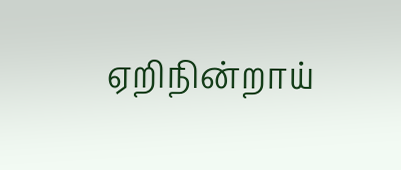ஏறிநின்றாய்